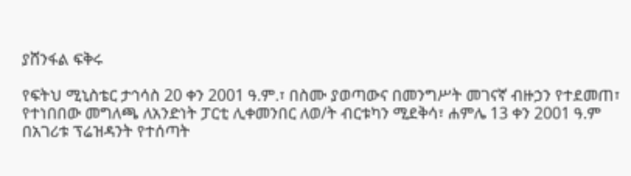ያሸንፋል ፍቅሩ

የፍትህ ሚኒስቴር ታኅሳስ 20 ቀን 2001 ዓ.ም.፣ በስሙ ያወጣውና በመንግሥት መገናኛ ብዙኃን የተደመጠ፣ የተነበበው መግለጫ ለአንድነት ፓርቲ ሊቀመንበር ለወ/ት ብርቱካን ሚደቅሳ፣ ሐምሌ 13 ቀን 2001 ዓ.ም በአገሪቱ ፕሬዝዳንት የተሰጣት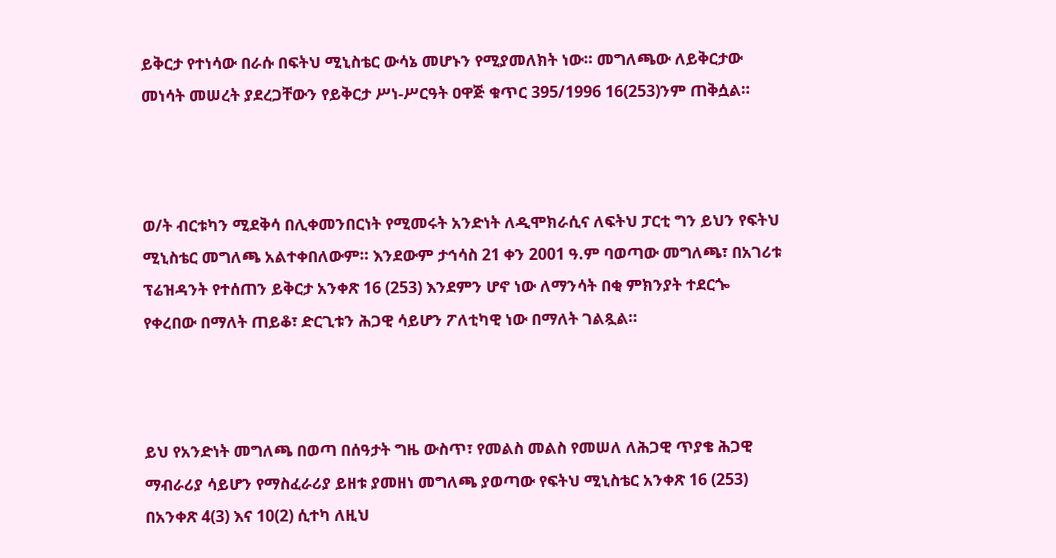ይቅርታ የተነሳው በራሱ በፍትህ ሚኒስቴር ውሳኔ መሆኑን የሚያመለክት ነው። መግለጫው ለይቅርታው መነሳት መሠረት ያደረጋቸውን የይቅርታ ሥነ-ሥርዓት ዐዋጅ ቁጥር 395/1996 16(253)ንም ጠቅሷል።



ወ/ት ብርቱካን ሚደቅሳ በሊቀመንበርነት የሚመሩት አንድነት ለዲሞክራሲና ለፍትህ ፓርቲ ግን ይህን የፍትህ ሚኒስቴር መግለጫ አልተቀበለውም። እንደውም ታኅሳስ 21 ቀን 2001 ዓ.ም ባወጣው መግለጫ፣ በአገሪቱ ፕሬዝዳንት የተሰጠን ይቅርታ አንቀጽ 16 (253) እንደምን ሆኖ ነው ለማንሳት በቂ ምክንያት ተደርጐ የቀረበው በማለት ጠይቆ፣ ድርጊቱን ሕጋዊ ሳይሆን ፖለቲካዊ ነው በማለት ገልጿል።



ይህ የአንድነት መግለጫ በወጣ በሰዓታት ግዜ ውስጥ፣ የመልስ መልስ የመሠለ ለሕጋዊ ጥያቄ ሕጋዊ ማብራሪያ ሳይሆን የማስፈራሪያ ይዘቱ ያመዘነ መግለጫ ያወጣው የፍትህ ሚኒስቴር አንቀጽ 16 (253) በአንቀጽ 4(3) እና 10(2) ሲተካ ለዚህ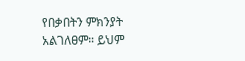የበቃበትን ምክንያት አልገለፀም። ይህም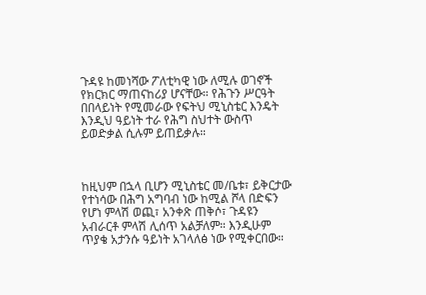ጉዳዩ ከመነሻው ፖለቲካዊ ነው ለሚሉ ወገኖች የክርክር ማጠናከሪያ ሆናቸው። የሕጉን ሥርዓት በበላይነት የሚመራው የፍትህ ሚኒስቴር እንዴት እንዲህ ዓይነት ተራ የሕግ ስህተት ውስጥ ይወድቃል ሲሉም ይጠይቃሉ።



ከዚህም በኋላ ቢሆን ሚኒስቴር መ/ቤቱ፣ ይቅርታው የተነሳው በሕግ አግባብ ነው ከሚል ሾላ በድፍን የሆነ ምላሽ ወጪ፣ አንቀጽ ጠቅሶ፣ ጉዳዩን አብራርቶ ምላሽ ሊሰጥ አልቻለም። እንዲሁም ጥያቄ አታንሱ ዓይነት አገላለፅ ነው የሚቀርበው።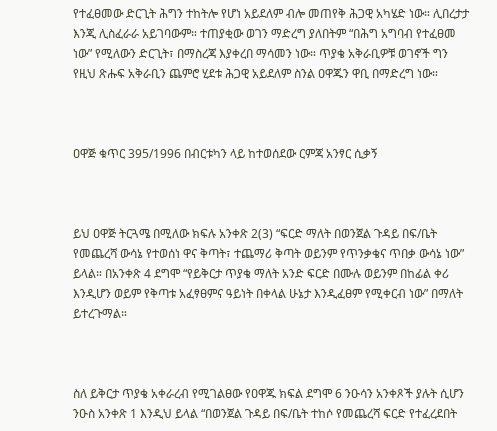የተፈፀመው ድርጊት ሕግን ተከትሎ የሆነ አይደለም ብሎ መጠየቅ ሕጋዊ አካሄድ ነው። ሊበረታታ እንጂ ሊስፈራራ አይገባውም። ተጠያቂው ወገን ማድረግ ያለበትም “በሕግ አግባብ የተፈፀመ ነው” የሚለውን ድርጊት፣ በማስረጃ እያቀረበ ማሳመን ነው። ጥያቄ አቅራቢዎቹ ወገኖች ግን የዚህ ጽሑፍ አቅራቢን ጨምሮ ሂደቱ ሕጋዊ አይደለም ስንል ዐዋጁን ዋቢ በማድረግ ነው።



ዐዋጅ ቁጥር 395/1996 በብርቱካን ላይ ከተወሰደው ርምጃ አንፃር ሲቃኝ



ይህ ዐዋጅ ትርጓሜ በሚለው ክፍሉ አንቀጽ 2(3) “ፍርድ ማለት በወንጀል ጉዳይ በፍ/ቤት የመጨረሻ ውሳኔ የተወሰነ ዋና ቅጣት፣ ተጨማሪ ቅጣት ወይንም የጥንቃቄና ጥበቃ ውሳኔ ነው” ይላል። በአንቀጽ 4 ደግሞ “የይቅርታ ጥያቄ ማለት አንድ ፍርድ በሙሉ ወይንም በከፊል ቀሪ እንዲሆን ወይም የቅጣቱ አፈፃፀምና ዓይነት በቀላል ሁኔታ እንዲፈፀም የሚቀርብ ነው” በማለት ይተረጉማል።



ስለ ይቅርታ ጥያቄ አቀራረብ የሚገልፀው የዐዋጁ ክፍል ደግሞ 6 ንዑሳን አንቀጾች ያሉት ሲሆን ንዑስ አንቀጽ 1 እንዲህ ይላል “በወንጀል ጉዳይ በፍ/ቤት ተከሶ የመጨረሻ ፍርድ የተፈረደበት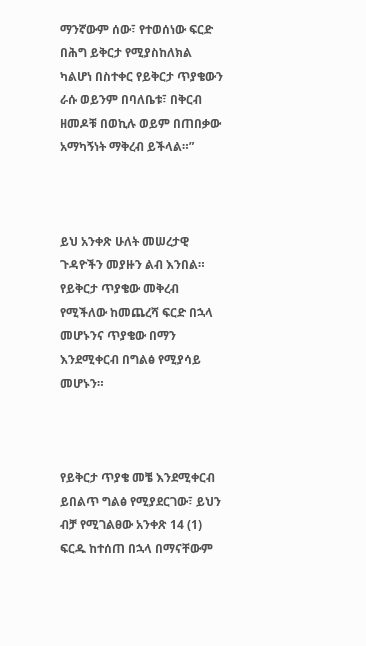ማንኛውም ሰው፣ የተወሰነው ፍርድ በሕግ ይቅርታ የሚያስከለክል ካልሆነ በስተቀር የይቅርታ ጥያቄውን ራሱ ወይንም በባለቤቱ፣ በቅርብ ዘመዶቹ በወኪሉ ወይም በጠበቃው አማካኝነት ማቅረብ ይችላል።”



ይህ አንቀጽ ሁለት መሠረታዊ ጉዳዮችን መያዙን ልብ እንበል። የይቅርታ ጥያቄው መቅረብ የሚችለው ከመጨረሻ ፍርድ በኋላ መሆኑንና ጥያቄው በማን እንደሚቀርብ በግልፅ የሚያሳይ መሆኑን።



የይቅርታ ጥያቄ መቼ እንደሚቀርብ ይበልጥ ግልፅ የሚያደርገው፣ ይህን ብቻ የሚገልፀው አንቀጽ 14 (1) ፍርዱ ከተሰጠ በኋላ በማናቸውም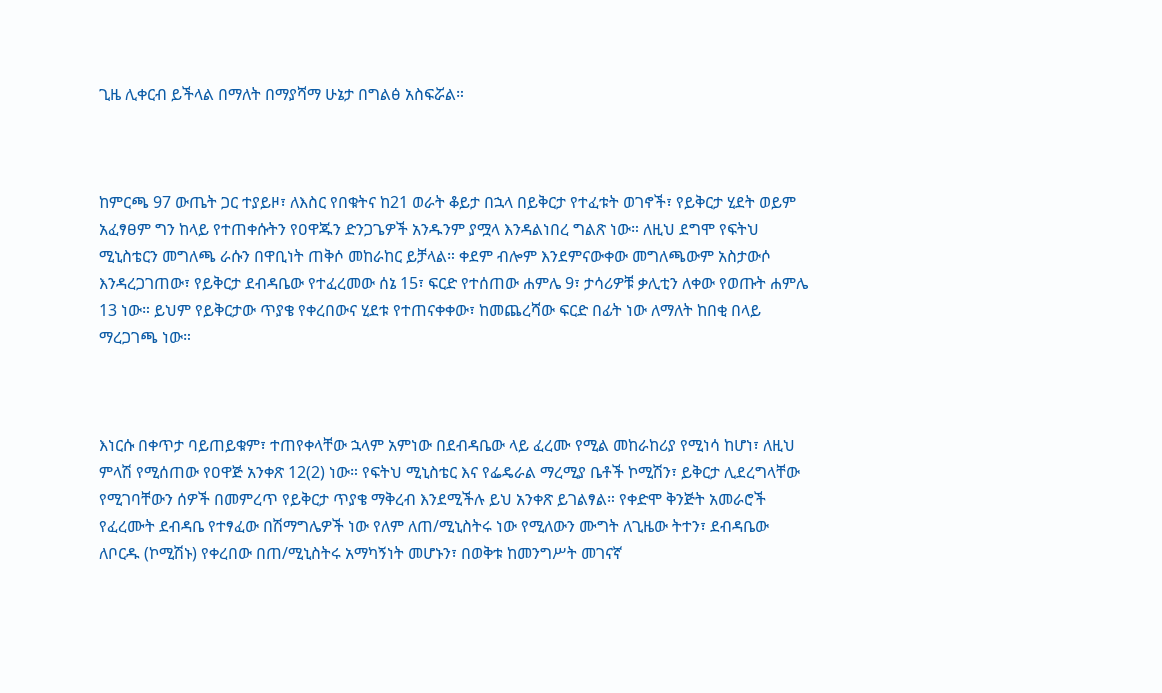ጊዜ ሊቀርብ ይችላል በማለት በማያሻማ ሁኔታ በግልፅ አስፍሯል።



ከምርጫ 97 ውጤት ጋር ተያይዞ፣ ለእስር የበቁትና ከ21 ወራት ቆይታ በኋላ በይቅርታ የተፈቱት ወገኖች፣ የይቅርታ ሂደት ወይም አፈፃፀም ግን ከላይ የተጠቀሱትን የዐዋጁን ድንጋጌዎች አንዱንም ያሟላ እንዳልነበረ ግልጽ ነው። ለዚህ ደግሞ የፍትህ ሚኒስቴርን መግለጫ ራሱን በዋቢነት ጠቅሶ መከራከር ይቻላል። ቀደም ብሎም እንደምናውቀው መግለጫውም አስታውሶ እንዳረጋገጠው፣ የይቅርታ ደብዳቤው የተፈረመው ሰኔ 15፣ ፍርድ የተሰጠው ሐምሌ 9፣ ታሳሪዎቹ ቃሊቲን ለቀው የወጡት ሐምሌ 13 ነው። ይህም የይቅርታው ጥያቄ የቀረበውና ሂደቱ የተጠናቀቀው፣ ከመጨረሻው ፍርድ በፊት ነው ለማለት ከበቂ በላይ ማረጋገጫ ነው።



እነርሱ በቀጥታ ባይጠይቁም፣ ተጠየቀላቸው ኋላም አምነው በደብዳቤው ላይ ፈረሙ የሚል መከራከሪያ የሚነሳ ከሆነ፣ ለዚህ ምላሽ የሚሰጠው የዐዋጅ አንቀጽ 12(2) ነው። የፍትህ ሚኒስቴር እና የፌዴራል ማረሚያ ቤቶች ኮሚሽን፣ ይቅርታ ሊደረግላቸው የሚገባቸውን ሰዎች በመምረጥ የይቅርታ ጥያቄ ማቅረብ እንደሚችሉ ይህ አንቀጽ ይገልፃል። የቀድሞ ቅንጅት አመራሮች የፈረሙት ደብዳቤ የተፃፈው በሽማግሌዎች ነው የለም ለጠ/ሚኒስትሩ ነው የሚለውን ሙግት ለጊዜው ትተን፣ ደብዳቤው ለቦርዱ (ኮሚሽኑ) የቀረበው በጠ/ሚኒስትሩ አማካኝነት መሆኑን፣ በወቅቱ ከመንግሥት መገናኛ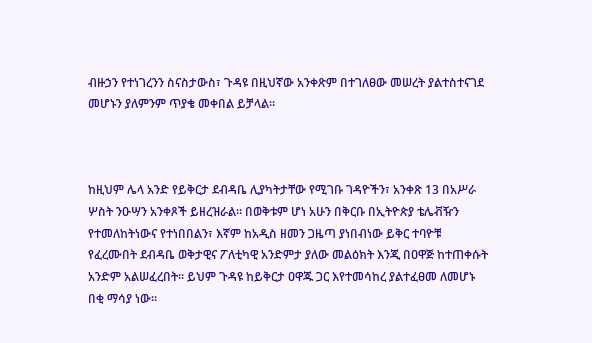ብዙኃን የተነገረንን ስናስታውስ፣ ጉዳዩ በዚህኛው አንቀጽም በተገለፀው መሠረት ያልተስተናገደ መሆኑን ያለምንም ጥያቄ መቀበል ይቻላል።



ከዚህም ሌላ አንድ የይቅርታ ደብዳቤ ሊያካትታቸው የሚገቡ ገዳዮችን፣ አንቀጽ 13 በአሥራ ሦስት ንዑሣን አንቀጾች ይዘረዝራል። በወቅቱም ሆነ አሁን በቅርቡ በኢትዮጵያ ቴሌቭዥን የተመለከትነውና የተነበበልን፣ እኛም ከአዲስ ዘመን ጋዜጣ ያነበብነው ይቅር ተባዮቹ የፈረሙበት ደብዳቤ ወቅታዊና ፖለቲካዊ አንድምታ ያለው መልዕክት እንጂ በዐዋጅ ከተጠቀሱት አንድም አልሠፈረበት። ይህም ጉዳዩ ከይቅርታ ዐዋጁ ጋር እየተመሳከረ ያልተፈፀመ ለመሆኑ በቂ ማሳያ ነው።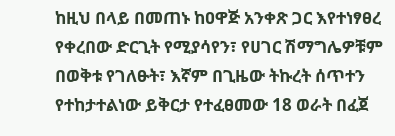ከዚህ በላይ በመጠኑ ከዐዋጅ አንቀጽ ጋር እየተነፃፀረ የቀረበው ድርጊት የሚያሳየን፣ የሀገር ሽማግሌዎቹም በወቅቱ የገለፁት፣ እኛም በጊዜው ትኩረት ሰጥተን የተከታተልነው ይቅርታ የተፈፀመው 18 ወራት በፈጀ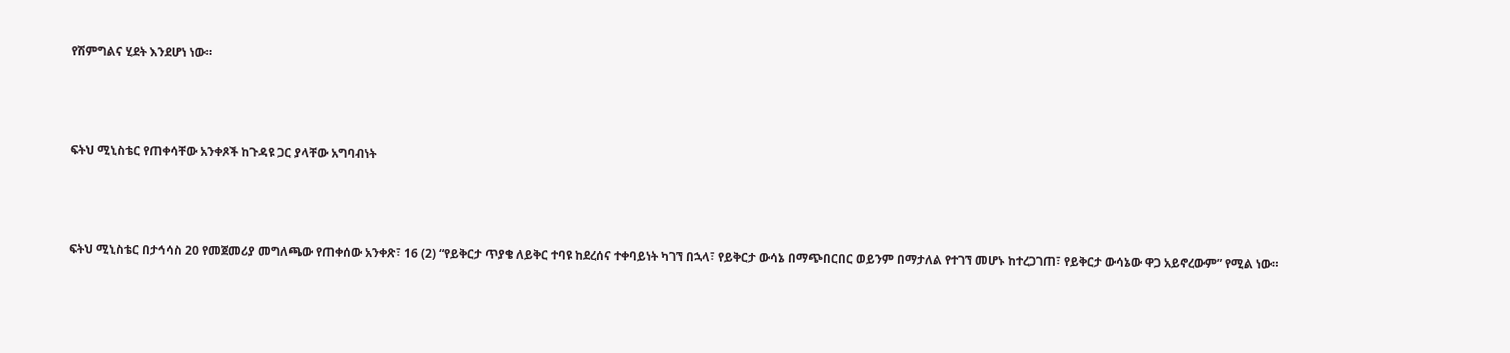የሽምግልና ሂደት እንደሆነ ነው።



ፍትህ ሚኒስቴር የጠቀሳቸው አንቀጾች ከጉዳዩ ጋር ያላቸው አግባብነት



ፍትህ ሚኒስቴር በታኅሳስ 20 የመጀመሪያ መግለጫው የጠቀሰው አንቀጽ፣ 16 (2) “የይቅርታ ጥያቄ ለይቅር ተባዩ ከደረሰና ተቀባይነት ካገኘ በኋላ፣ የይቅርታ ውሳኔ በማጭበርበር ወይንም በማታለል የተገኘ መሆኑ ከተረጋገጠ፣ የይቅርታ ውሳኔው ዋጋ አይኖረውም” የሚል ነው።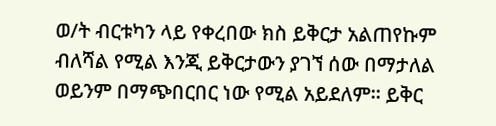ወ/ት ብርቱካን ላይ የቀረበው ክስ ይቅርታ አልጠየኩም ብለሻል የሚል እንጂ ይቅርታውን ያገኘ ሰው በማታለል ወይንም በማጭበርበር ነው የሚል አይደለም። ይቅር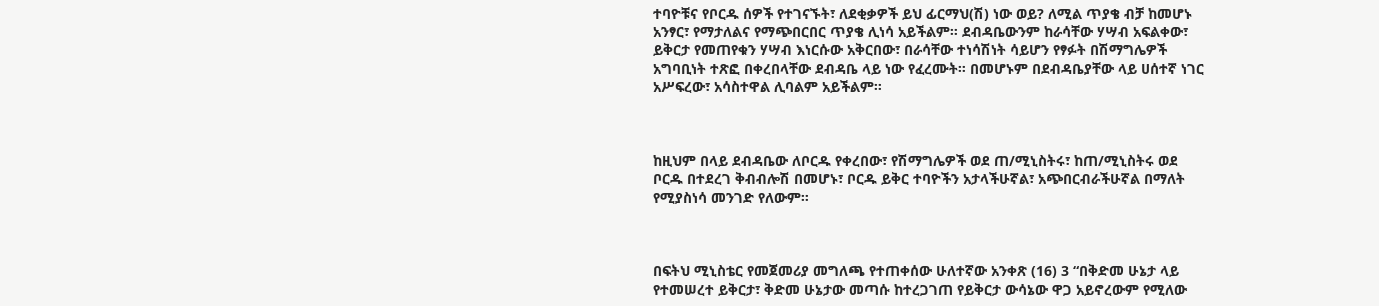ተባዮቹና የቦርዱ ሰዎች የተገናኙት፣ ለደቂቃዎች ይህ ፊርማህ(ሽ) ነው ወይ? ለሚል ጥያቄ ብቻ ከመሆኑ አንፃር፣ የማታለልና የማጭበርበር ጥያቄ ሊነሳ አይችልም። ደብዳቤውንም ከራሳቸው ሃሣብ አፍልቀው፣ ይቅርታ የመጠየቁን ሃሣብ እነርሱው አቅርበው፣ በራሳቸው ተነሳሽነት ሳይሆን የፃፉት በሽማግሌዎች አግባቢነት ተጽፎ በቀረበላቸው ደብዳቤ ላይ ነው የፈረሙት። በመሆኑም በደብዳቤያቸው ላይ ሀሰተኛ ነገር አሥፍረው፣ አሳስተዋል ሊባልም አይችልም።



ከዚህም በላይ ደብዳቤው ለቦርዱ የቀረበው፣ የሽማግሌዎች ወደ ጠ/ሚኒስትሩ፣ ከጠ/ሚኒስትሩ ወደ ቦርዱ በተደረገ ቅብብሎሽ በመሆኑ፣ ቦርዱ ይቅር ተባዮችን አታላችሁኛል፣ አጭበርብራችሁኛል በማለት የሚያስነሳ መንገድ የለውም።



በፍትህ ሚኒስቴር የመጀመሪያ መግለጫ የተጠቀሰው ሁለተኛው አንቀጽ (16) 3 “በቅድመ ሁኔታ ላይ የተመሠረተ ይቅርታ፣ ቅድመ ሁኔታው መጣሱ ከተረጋገጠ የይቅርታ ውሳኔው ዋጋ አይኖረውም የሚለው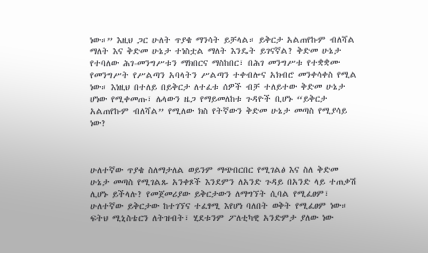ነው።” እዚህ ጋር ሁለት ጥያቄ ማንሳት ይቻላል። ይቅርታ አልጠየኩም ብለሻል ማለት እና ቅድመ ሁኔታ ተነስቷል ማለት እንዴት ይገናኛል? ቅድመ ሁኔታ የተባለው ሕገ-መንግሥቱን ማክበርና ማስከበር፣ በሕገ መንግሥቱ የተቋቋሙ የመንግሥት የሥልጣን አባላትን ሥልጣን ተቀብሎና አክብሮ መንቀሳቀስ የሚል ነው። እነዚህ በተለይ በይቅርታ ለተፈቱ ሰዎች ብቻ ተለይተው ቅድመ ሁኔታ ሆነው የሚቀመጡ፣ ሌላውን ዜጋ የማይመለከቱ ጉዳዮች ቢሆኑ “ይቅርታ አልጠየኩም ብለሻል” የሚለው ክስ የትኛውን ቅድመ ሁኔታ መጣስ የሚያሳይ ነው?



ሁለተኛው ጥያቄ ስለማታለል ወይንም ማጭበርበር የሚገልፅ እና ስለ ቅድመ ሁኔታ መጣስ የሚገልጹ አንቀጾች እንደምን ለአንድ ጉዳይ በአንድ ላይ ተጠቃሽ ሊሆኑ ይችላሉ? የመጀመሪያው ይቅርታውን ለማግኘት ሲባል የሚፈፀም፣ ሁለተኛው ይቅርታው ከተገኘና ተፈፃሚ እየሆነ ባለበት ወቅት የሚፈፀም ነው። ፍትህ ሚኒስቴርን ለትዝብት፣ ሂደቱንም ፖለቲካዊ አንድምታ ያለው ነው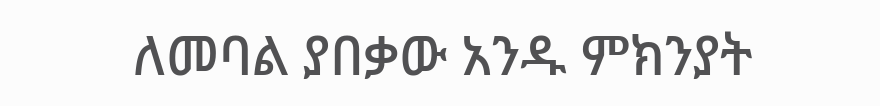ለመባል ያበቃው አንዱ ምክንያት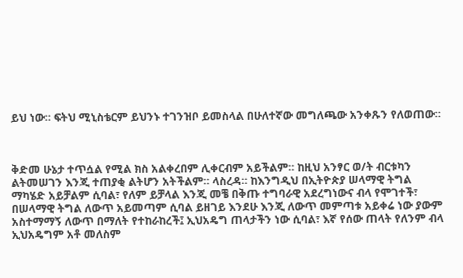ይህ ነው። ፍትህ ሚኒስቴርም ይህንኑ ተገንዝቦ ይመስላል በሁለተኛው መግለጫው አንቀጹን የለወጠው።



ቅድመ ሁኔታ ተጥሷል የሚል ክስ አልቀረበም ሊቀርብም አይችልም። ከዚህ አንፃር ወ/ት ብርቱካን ልትመሠገን እንጂ ተጠያቂ ልትሆን አትችልም። ላስረዳ። ከእንግዲህ በኢትዮጵያ ሠላማዊ ትግል ማካሄድ አይቻልም ሲባል፣ የለም ይቻላል እንጂ መቼ በቅጡ ተግባራዊ አደረግነውና ብላ የሞገተች፣ በሠላማዊ ትግል ለውጥ አይመጣም ሲባል ይዘገይ እንደሁ እንጂ ለውጥ መምጣቱ አይቀሬ ነው ያውም አስተማማኝ ለውጥ በማለት የተከራከረች፤ ኢህአዴግ ጠላታችን ነው ሲባል፣ እኛ የሰው ጠላት የለንም ብላ ኢህአዴግም አቶ መለስም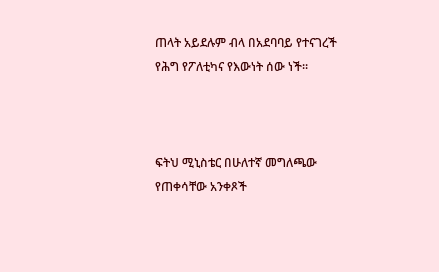ጠላት አይደሉም ብላ በአደባባይ የተናገረች የሕግ የፖለቲካና የእውነት ሰው ነች።



ፍትህ ሚኒስቴር በሁለተኛ መግለጫው የጠቀሳቸው አንቀጾች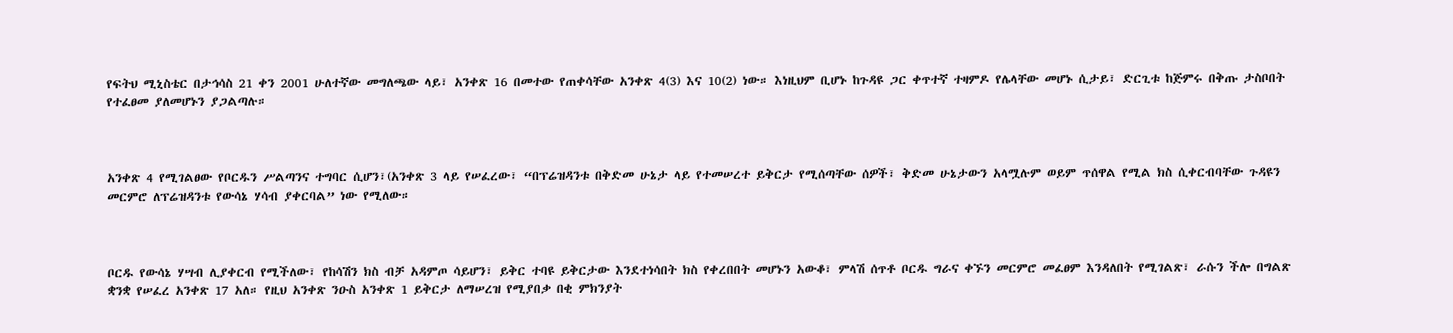የፍትህ ሚኒስቴር በታኅሳስ 21 ቀን 2001 ሁለተኛው መግለጫው ላይ፣ አንቀጽ 16 በመተው የጠቀሳቸው አንቀጽ 4(3) እና 10(2) ነው። እነዚህም ቢሆኑ ከጉዳዩ ጋር ቀጥተኛ ተዛምዶ የሌላቸው መሆኑ ሲታይ፣ ድርጊቱ ከጅምሩ በቅጡ ታስቦበት የተፈፀመ ያለመሆኑን ያጋልጣሉ።



አንቀጽ 4 የሚገልፀው የቦርዱን ሥልጣንና ተግባር ሲሆን፣(አንቀጽ 3 ላይ የሠፈረው፣ “በፕሬዝዳንቱ በቅድመ ሁኔታ ላይ የተመሠረተ ይቅርታ የሚሰጣቸው ሰዎች፣ ቅድመ ሁኔታውን አላሟሉም ወይም ጥሰዋል የሚል ክስ ሲቀርብባቸው ጉዳዩን መርምሮ ለፕሬዝዳንቱ የውሳኔ ሃሳብ ያቀርባል” ነው የሚለው።



ቦርዱ የውሳኔ ሃሣብ ሊያቀርብ የሚችለው፣ የከሳሽን ክስ ብቻ አዳምጦ ሳይሆን፣ ይቅር ተባዩ ይቅርታው እንደተነሳበት ክስ የቀረበበት መሆኑን አውቆ፣ ምላሽ ሰጥቶ ቦርዱ ግራና ቀኙን መርምሮ መፈፀም እንዳለበት የሚገልጽ፣ ራሱን ችሎ በግልጽ ቋንቋ የሠፈረ አንቀጽ 17 አለ። የዚህ አንቀጽ ንዑስ አንቀጽ 1 ይቅርታ ለማሠረዝ የሚያበቃ በቂ ምክንያት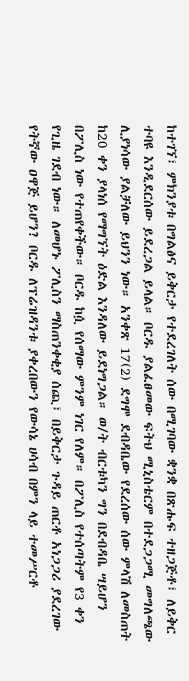ከተገኘ፣ ምክንያቱ በግልፅና ይቅርታ የተደረገለት ሰው በሚገባው ቋንቋ በጽሑፍ ተዘጋጅቶ፣ ለይቅር ተባዩ እንዲደርሰው ይደረጋል ይላል። ቦርዱ ያልፈፀመው ፍትህ ሚኒስቴርም በተደጋጋሚ መግለጫው ሊያነሳው ያልቻለው ይህንን ነው። አንቀጽ 17(2) ደግሞ ደብዳቤው የደረሰው ሰው ምላሽ ለመስጠት ከ20 ቀን ያላነሰ የማግኘት ዕድል እንዳለው ይደነግጋል። ወ/ት ብርቱካን ግን በደብዳቤ ሣይሆን በፖሊስ ነው የተጠየቀችው። ቦርዱ ከሷ የሰማው ምንም ነገር የለም። በፖሊስ የተሰጣትም የ3 ቀን የጊዜ ገደብ ነው። ለመሆኑ ፖሊስን ማስጠንቀቂያ ሰጪ፣ በይቅርታ ጉዳይ ጠርቶ አነጋጋሪ ያደረገው የትኛው ዐዋጅ ይሆን? ቦርዱ ለፕሬዝዳንቱ ያቀረበውን የውሳኔ ሀሳብ በምን ላይ ተመሥርቶ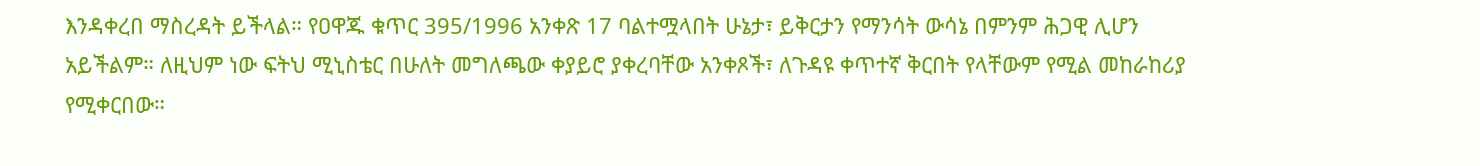እንዳቀረበ ማስረዳት ይችላል። የዐዋጁ ቁጥር 395/1996 አንቀጽ 17 ባልተሟላበት ሁኔታ፣ ይቅርታን የማንሳት ውሳኔ በምንም ሕጋዊ ሊሆን አይችልም። ለዚህም ነው ፍትህ ሚኒስቴር በሁለት መግለጫው ቀያይሮ ያቀረባቸው አንቀጾች፣ ለጉዳዩ ቀጥተኛ ቅርበት የላቸውም የሚል መከራከሪያ የሚቀርበው።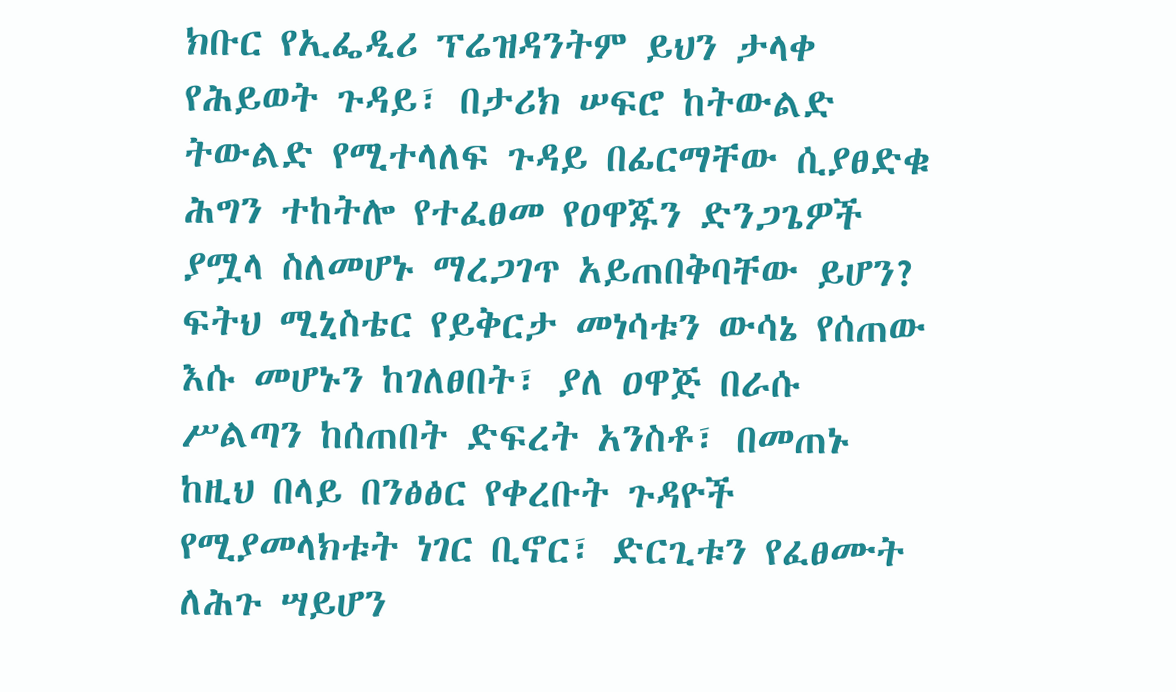ክቡር የኢፌዲሪ ፕሬዝዳንትም ይህን ታላቀ የሕይወት ጉዳይ፣ በታሪክ ሠፍሮ ከትውልድ ትውልድ የሚተላለፍ ጉዳይ በፊርማቸው ሲያፀድቁ ሕግን ተከትሎ የተፈፀመ የዐዋጁን ድንጋጌዎች ያሟላ ስለመሆኑ ማረጋገጥ አይጠበቅባቸው ይሆን? ፍትህ ሚኒስቴር የይቅርታ መነሳቱን ውሳኔ የሰጠው እሱ መሆኑን ከገለፀበት፣ ያለ ዐዋጅ በራሱ ሥልጣን ከሰጠበት ድፍረት አንስቶ፣ በመጠኑ ከዚህ በላይ በንፅፅር የቀረቡት ጉዳዮች የሚያመላክቱት ነገር ቢኖር፣ ድርጊቱን የፈፀሙት ለሕጉ ሣይሆን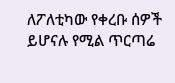ለፖለቲካው የቀረቡ ሰዎች ይሆናሉ የሚል ጥርጣሬ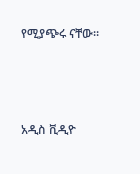የሚያጭሩ ናቸው።



አዲስ ቪዲዮ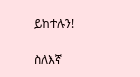ይከተሉን!

ስለእኛ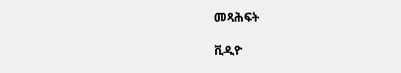መጻሕፍት

ቪዲዮ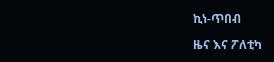ኪነ-ጥበብ

ዜና እና ፖለቲካ